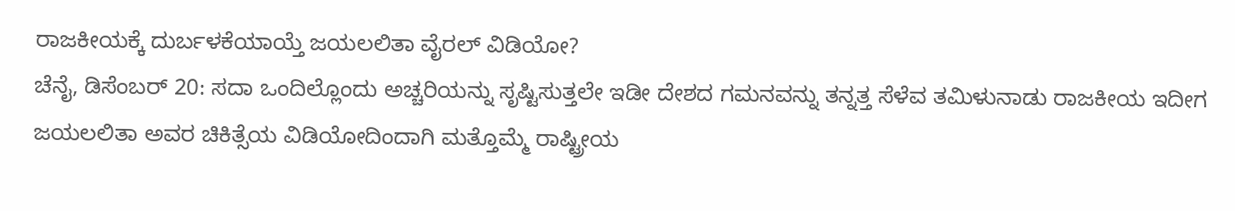ರಾಜಕೀಯಕ್ಕೆ ದುರ್ಬಳಕೆಯಾಯ್ತೆ ಜಯಲಲಿತಾ ವೈರಲ್ ವಿಡಿಯೋ?
ಚೆನೈ, ಡಿಸೆಂಬರ್ 20: ಸದಾ ಒಂದಿಲ್ಲೊಂದು ಅಚ್ಚರಿಯನ್ನು ಸೃಷ್ಟಿಸುತ್ತಲೇ ಇಡೀ ದೇಶದ ಗಮನವನ್ನು ತನ್ನತ್ತ ಸೆಳೆವ ತಮಿಳುನಾಡು ರಾಜಕೀಯ ಇದೀಗ ಜಯಲಲಿತಾ ಅವರ ಚಿಕಿತ್ಸೆಯ ವಿಡಿಯೋದಿಂದಾಗಿ ಮತ್ತೊಮ್ಮೆ ರಾಷ್ಟ್ರೀಯ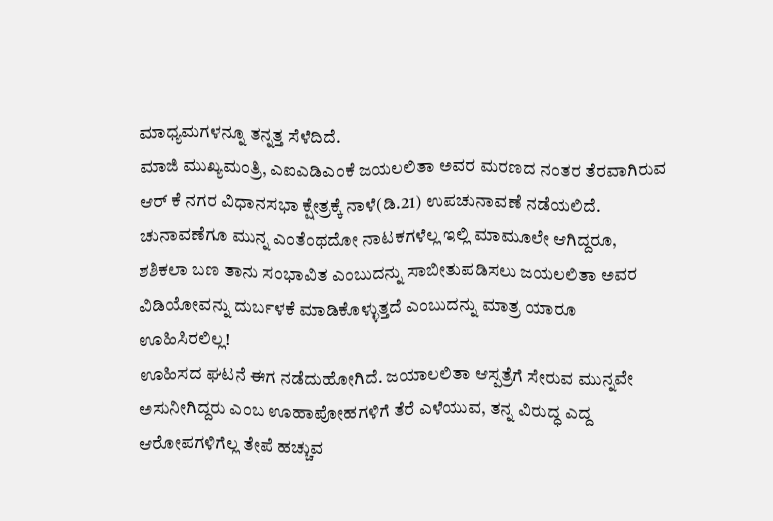ಮಾಧ್ಯಮಗಳನ್ನೂ ತನ್ನತ್ತ ಸೆಳೆದಿದೆ.
ಮಾಜಿ ಮುಖ್ಯಮಂತ್ರಿ, ಎಐಎಡಿಎಂಕೆ ಜಯಲಲಿತಾ ಅವರ ಮರಣದ ನಂತರ ತೆರವಾಗಿರುವ ಆರ್ ಕೆ ನಗರ ವಿಧಾನಸಭಾ ಕ್ಷೇತ್ರಕ್ಕೆ ನಾಳೆ(ಡಿ.21) ಉಪಚುನಾವಣೆ ನಡೆಯಲಿದೆ. ಚುನಾವಣೆಗೂ ಮುನ್ನ ಎಂತೆಂಥದೋ ನಾಟಕಗಳೆಲ್ಲ ಇಲ್ಲಿ ಮಾಮೂಲೇ ಆಗಿದ್ದರೂ, ಶಶಿಕಲಾ ಬಣ ತಾನು ಸಂಭಾವಿತ ಎಂಬುದನ್ನು ಸಾಬೀತುಪಡಿಸಲು ಜಯಲಲಿತಾ ಅವರ ವಿಡಿಯೋವನ್ನು ದುರ್ಬಳಕೆ ಮಾಡಿಕೊಳ್ಳುತ್ತದೆ ಎಂಬುದನ್ನು ಮಾತ್ರ ಯಾರೂ ಊಹಿಸಿರಲಿಲ್ಲ!
ಊಹಿಸದ ಘಟನೆ ಈಗ ನಡೆದುಹೋಗಿದೆ. ಜಯಾಲಲಿತಾ ಆಸ್ಪತ್ರೆಗೆ ಸೇರುವ ಮುನ್ನವೇ ಅಸುನೀಗಿದ್ದರು ಎಂಬ ಊಹಾಪೋಹಗಳಿಗೆ ತೆರೆ ಎಳೆಯುವ, ತನ್ನ ವಿರುದ್ಧ ಎದ್ದ ಆರೋಪಗಳಿಗೆಲ್ಲ ತೇಪೆ ಹಚ್ಚುವ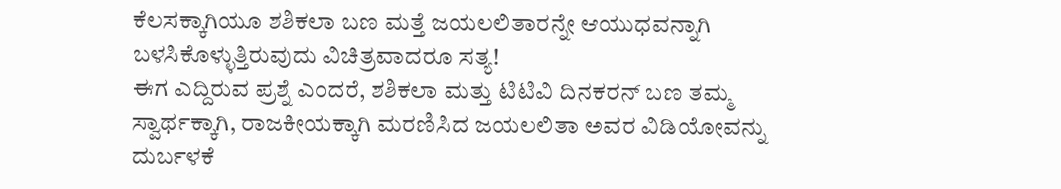ಕೆಲಸಕ್ಕಾಗಿಯೂ ಶಶಿಕಲಾ ಬಣ ಮತ್ತೆ ಜಯಲಲಿತಾರನ್ನೇ ಆಯುಧವನ್ನಾಗಿ ಬಳಸಿಕೊಳ್ಳುತ್ತಿರುವುದು ವಿಚಿತ್ರವಾದರೂ ಸತ್ಯ!
ಈಗ ಎದ್ದಿರುವ ಪ್ರಶ್ನೆ ಎಂದರೆ, ಶಶಿಕಲಾ ಮತ್ತು ಟಿಟಿವಿ ದಿನಕರನ್ ಬಣ ತಮ್ಮ ಸ್ವಾರ್ಥಕ್ಕಾಗಿ, ರಾಜಕೀಯಕ್ಕಾಗಿ ಮರಣಿಸಿದ ಜಯಲಲಿತಾ ಅವರ ವಿಡಿಯೋವನ್ನು ದುರ್ಬಳಕೆ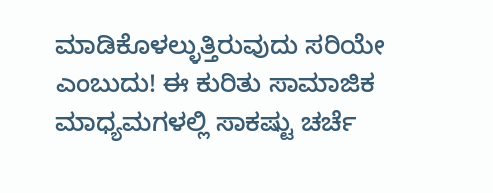ಮಾಡಿಕೊಳಲ್ಳುತ್ತಿರುವುದು ಸರಿಯೇ ಎಂಬುದು! ಈ ಕುರಿತು ಸಾಮಾಜಿಕ ಮಾಧ್ಯಮಗಳಲ್ಲಿ ಸಾಕಷ್ಟು ಚರ್ಚೆ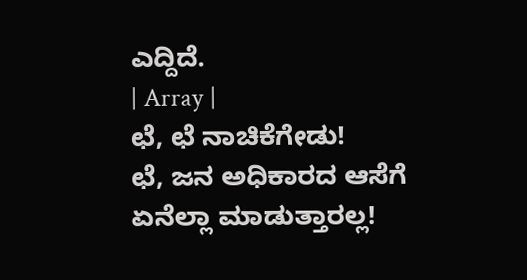ಎದ್ದಿದೆ.
| Array |
ಛೆ, ಛೆ ನಾಚಿಕೆಗೇಡು!
ಛೆ, ಜನ ಅಧಿಕಾರದ ಆಸೆಗೆ ಏನೆಲ್ಲಾ ಮಾಡುತ್ತಾರಲ್ಲ!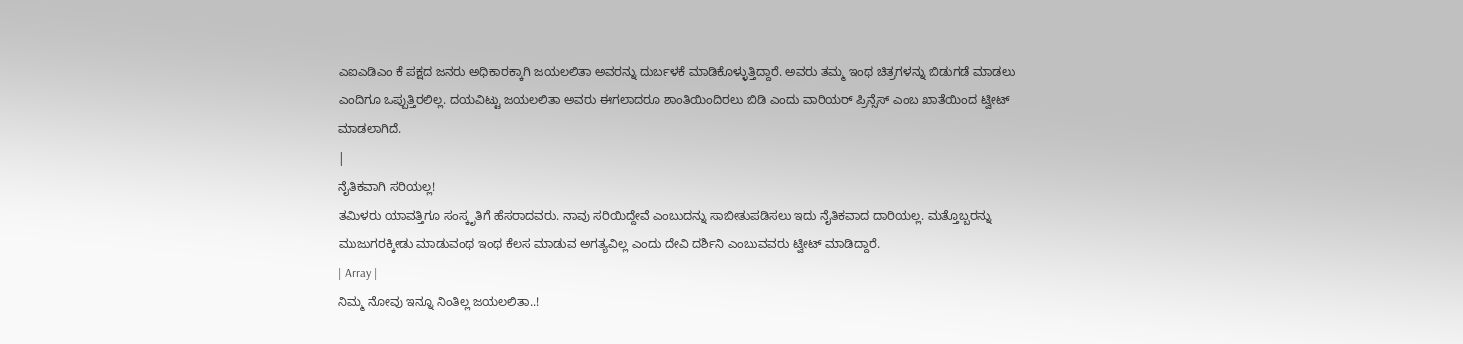ಎಐಎಡಿಎಂ ಕೆ ಪಕ್ಷದ ಜನರು ಅಧಿಕಾರಕ್ಕಾಗಿ ಜಯಲಲಿತಾ ಅವರನ್ನು ದುರ್ಬಳಕೆ ಮಾಡಿಕೊಳ್ಳುತ್ತಿದ್ದಾರೆ. ಅವರು ತಮ್ಮ ಇಂಥ ಚಿತ್ರಗಳನ್ನು ಬಿಡುಗಡೆ ಮಾಡಲು ಎಂದಿಗೂ ಒಪ್ಪುತ್ತಿರಲಿಲ್ಲ. ದಯವಿಟ್ಟು ಜಯಲಲಿತಾ ಅವರು ಈಗಲಾದರೂ ಶಾಂತಿಯಿಂದಿರಲು ಬಿಡಿ ಎಂದು ವಾರಿಯರ್ ಪ್ರಿನ್ಸೆಸ್ ಎಂಬ ಖಾತೆಯಿಂದ ಟ್ವೀಟ್ ಮಾಡಲಾಗಿದೆ.
|
ನೈತಿಕವಾಗಿ ಸರಿಯಲ್ಲ!
ತಮಿಳರು ಯಾವತ್ತಿಗೂ ಸಂಸ್ಕೃತಿಗೆ ಹೆಸರಾದವರು. ನಾವು ಸರಿಯಿದ್ದೇವೆ ಎಂಬುದನ್ನು ಸಾಬೀತುಪಡಿಸಲು ಇದು ನೈತಿಕವಾದ ದಾರಿಯಲ್ಲ. ಮತ್ತೊಬ್ಬರನ್ನು ಮುಜುಗರಕ್ಕೀಡು ಮಾಡುವಂಥ ಇಂಥ ಕೆಲಸ ಮಾಡುವ ಅಗತ್ಯವಿಲ್ಲ ಎಂದು ದೇವಿ ದರ್ಶಿನಿ ಎಂಬುವವರು ಟ್ವೀಟ್ ಮಾಡಿದ್ದಾರೆ.
| Array |
ನಿಮ್ಮ ನೋವು ಇನ್ನೂ ನಿಂತಿಲ್ಲ ಜಯಲಲಿತಾ..!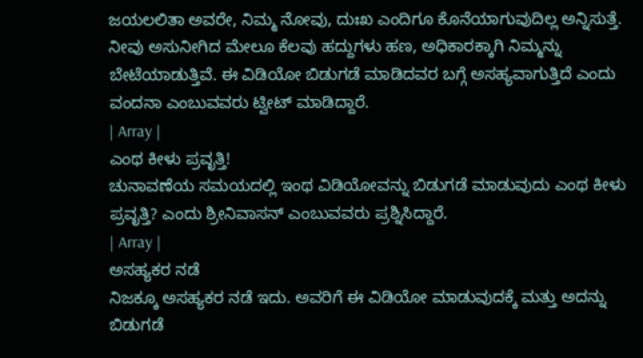ಜಯಲಲಿತಾ ಅವರೇ, ನಿಮ್ಮ ನೋವು, ದುಃಖ ಎಂದಿಗೂ ಕೊನೆಯಾಗುವುದಿಲ್ಲ ಅನ್ನಿಸುತ್ತೆ. ನೀವು ಅಸುನೀಗಿದ ಮೇಲೂ ಕೆಲವು ಹದ್ದುಗಳು ಹಣ, ಅಧಿಕಾರಕ್ಕಾಗಿ ನಿಮ್ಮನ್ನು ಬೇಟೆಯಾಡುತ್ತಿವೆ. ಈ ವಿಡಿಯೋ ಬಿಡುಗಡೆ ಮಾಡಿದವರ ಬಗ್ಗೆ ಅಸಹ್ಯವಾಗುತ್ತಿದೆ ಎಂದು ವಂದನಾ ಎಂಬುವವರು ಟ್ವೀಟ್ ಮಾಡಿದ್ದಾರೆ.
| Array |
ಎಂಥ ಕೀಳು ಪ್ರವೃತ್ತಿ!
ಚುನಾವಣೆಯ ಸಮಯದಲ್ಲಿ ಇಂಥ ವಿಡಿಯೋವನ್ನು ಬಿಡುಗಡೆ ಮಾಡುವುದು ಎಂಥ ಕೀಳು ಪ್ರವೃತ್ತಿ? ಎಂದು ಶ್ರೀನಿವಾಸನ್ ಎಂಬುವವರು ಪ್ರಶ್ನಿಸಿದ್ದಾರೆ.
| Array |
ಅಸಹ್ಯಕರ ನಡೆ
ನಿಜಕ್ಕೂ ಅಸಹ್ಯಕರ ನಡೆ ಇದು. ಅವರಿಗೆ ಈ ವಿಡಿಯೋ ಮಾಡುವುದಕ್ಕೆ ಮತ್ತು ಅದನ್ನು ಬಿಡುಗಡೆ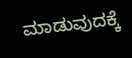ಮಾಡುವುದಕ್ಕೆ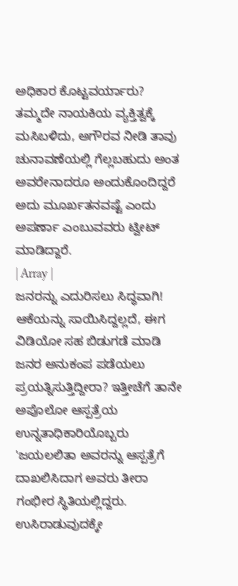ಅಧಿಕಾರ ಕೊಟ್ಟವರ್ಯಾರು? ತಮ್ಮದೇ ನಾಯಕಿಯ ವ್ಯಕ್ತಿತ್ವಕ್ಕೆ ಮಸಿಬಳಿದು, ಅಗೌರವ ನೀಡಿ ತಾವು ಚುನಾವಣೆಯಲ್ಲಿ ಗೆಲ್ಲಬಹುದು ಅಂತ ಅವರೇನಾದರೂ ಅಂದುಕೊಂದಿದ್ದರೆ ಅದು ಮೂರ್ಖತನವಷ್ಟೆ ಎಂದು ಅಪರ್ಣಾ ಎಂಬುವವರು ಟ್ವೀಟ್ ಮಾಡಿದ್ದಾರೆ.
| Array |
ಜನರನ್ನು ಎದುರಿಸಲು ಸಿದ್ಧವಾಗಿ!
ಆಕೆಯನ್ನು ಸಾಯಿಸಿದ್ದಲ್ಲದೆ, ಈಗ ವಿಡಿಯೋ ಸಹ ಬಿಡುಗಡೆ ಮಾಡಿ ಜನರ ಅನುಕಂಪ ಪಡೆಯಲು ಪ್ರಯತ್ನಿಸುತ್ತಿದ್ದೀರಾ? ಇತ್ತೀಚೆಗೆ ತಾನೇ ಅಪೊಲೋ ಆಸ್ಪತ್ರೆಯ ಉನ್ನತಾಧಿಕಾರಿಯೊಬ್ಬರು 'ಜಯಲಲಿತಾ ಅವರನ್ನು ಆಸ್ಪತ್ರೆಗೆ ದಾಖಲಿಸಿದಾಗ ಅವರು ತೀರಾ ಗಂಭೀರ ಸ್ಥಿತಿಯಲ್ಲಿದ್ದರು. ಉಸಿರಾಡುವುದಕ್ಕೇ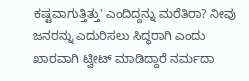ಕಷ್ಟವಾಗುತ್ತಿತ್ತು' ಎಂದಿದ್ದನ್ನು ಮರೆತಿರಾ? ನೀವು ಜನರನ್ನು ಎದುರಿಸಲು ಸಿದ್ಧರಾಗಿ ಎಂದು ಖಾರವಾಗಿ ಟ್ವೀಟ್ ಮಾಡಿದ್ದಾರೆ ನರ್ಮದಾ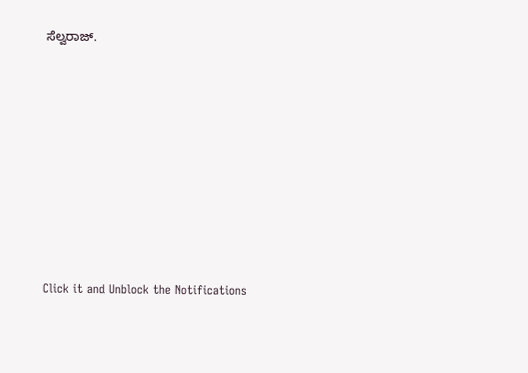ಸೆಲ್ವರಾಜ್.












Click it and Unblock the Notifications